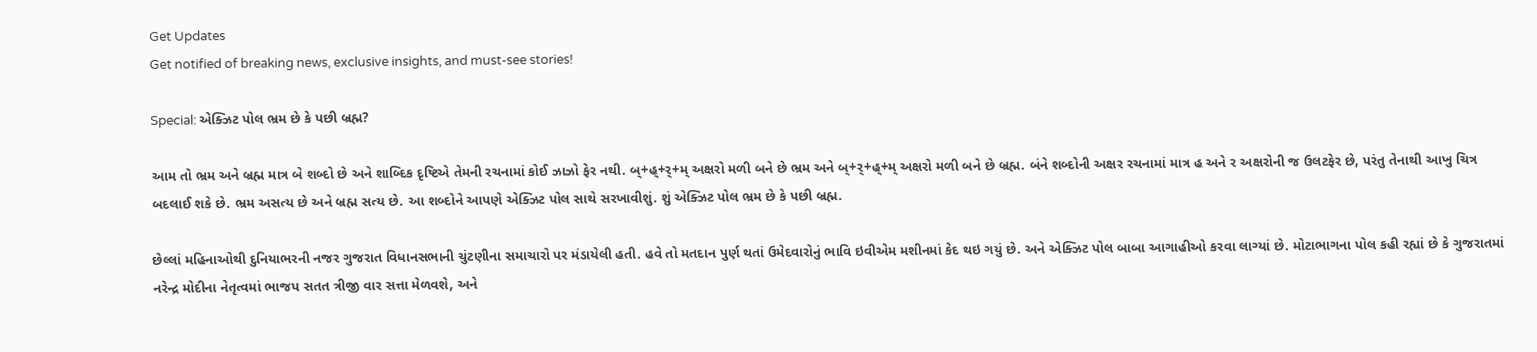Get Updates
Get notified of breaking news, exclusive insights, and must-see stories!

Special: એક્ઝિટ પોલ ભ્રમ છે કે પછી બ્રહ્મ?

આમ તો ભ્રમ અને બ્રહ્મ માત્ર બે શબ્દો છે અને શાબ્દિક દૃષ્ટિએ તેમની રચનામાં કોઈ ઝાઝો ફેર નથી. બ્+હ્+ર્+મ્ અક્ષરો મળી બને છે ભ્રમ અને બ્+ર્+હ્+મ્ અક્ષરો મળી બને છે બ્રહ્મ. બંને શબ્દોની અક્ષર રચનામાં માત્ર હ અને ર અક્ષરોની જ ઉલટફેર છે, પરંતુ તેનાથી આખુ ચિત્ર બદલાઈ શકે છે. ભ્રમ અસત્ય છે અને બ્રહ્મ સત્ય છે. આ શબ્દોને આપણે એક્ઝિટ પોલ સાથે સરખાવીશું. શું એક્ઝિટ પોલ ભ્રમ છે કે પછી બ્રહ્મ.

છેલ્લાં મહિનાઓથી દુનિયાભરની નજર ગુજરાત વિધાનસભાની ચુંટણીના સમાચારો પર મંડાયેલી હતી. હવે તો મતદાન પુર્ણ થતાં ઉમેદવારોનું ભાવિ ઇવીએમ મશીનમાં કેદ થઇ ગયું છે. અને એક્ઝિટ પોલ બાબા આગાહીઓ કરવા લાગ્યાં છે. મોટાભાગના પોલ કહી રહ્યાં છે કે ગુજરાતમાં નરેન્દ્ર મોદીના નેતૃત્વમાં ભાજપ સતત ત્રીજી વાર સત્તા મેળવશે, અને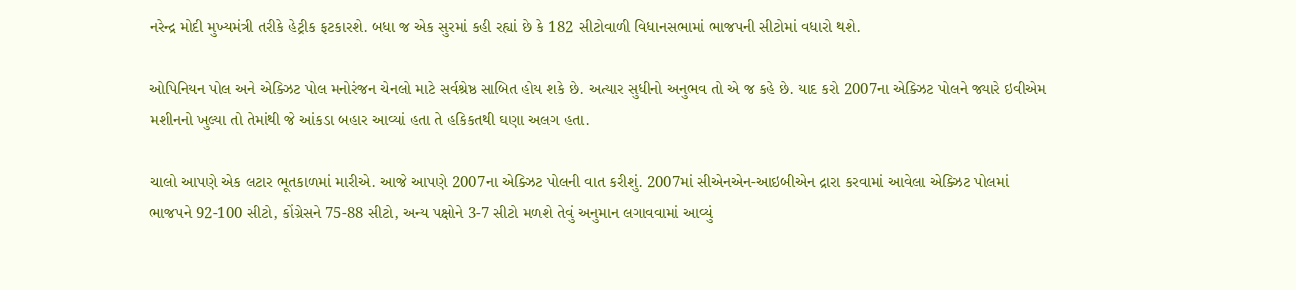નરેન્દ્ર મોદી મુખ્યમંત્રી તરીકે હેટ્રીક ફટકારશે. બધા જ એક સુરમાં કહી રહ્યાં છે કે 182 સીટોવાળી વિધાનસભામાં ભાજપની સીટોમાં વધારો થશે.

ઓપિનિયન પોલ અને એક્ઝિટ પોલ મનોરંજન ચેનલો માટે સર્વશ્રેષ્ઠ સાબિત હોય શકે છે. અત્યાર સુધીનો અનુભવ તો એ જ કહે છે. યાદ કરો 2007ના એક્ઝિટ પોલને જ્યારે ઇવીએમ મશીનનો ખુલ્યા તો તેમાંથી જે આંકડા બહાર આવ્યાં હતા તે હકિકતથી ઘણા અલગ હતા.

ચાલો આપણે એક લટાર ભૂતકાળમાં મારીએ. આજે આપણે 2007ના એક્ઝિટ પોલની વાત કરીશું. 2007માં સીએનએન-આઇબીએન દ્રારા કરવામાં આવેલા એક્ઝિટ પોલમાં ભાજપને 92-100 સીટો, કોંગ્રેસને 75-88 સીટો, અન્ય પક્ષોને 3-7 સીટો મળશે તેવું અનુમાન લગાવવામાં આવ્યું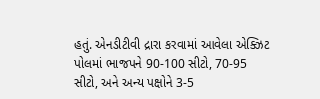હતું. એનડીટીવી દ્રારા કરવામાં આવેલા એક્ઝિટ પોલમાં ભાજપને 90-100 સીટો, 70-95 સીટો, અને અન્ય પક્ષોને 3-5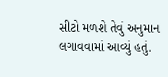સીટો મળશે તેવું અનુમાન લગાવવામાં આવ્યું હતું.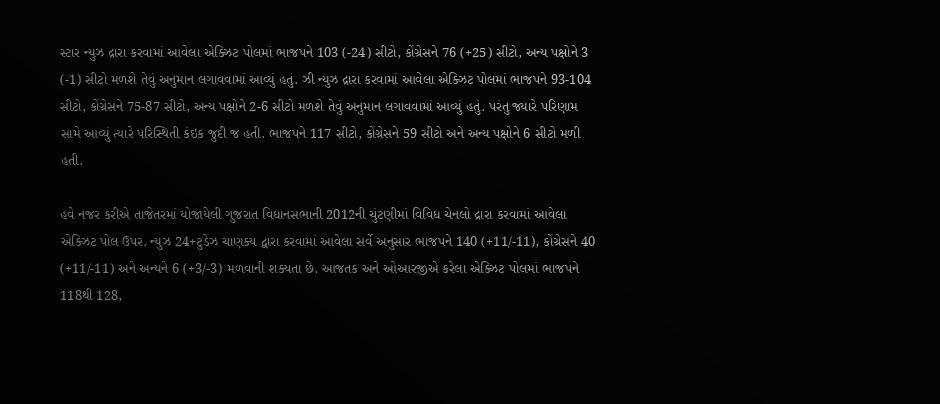સ્ટાર ન્યુઝ દ્રારા કરવામાં આવેલા એક્ઝિટ પોલમાં ભાજપને 103 (-24) સીટો, કોંગ્રેસને 76 (+25) સીટો, અન્ય પક્ષોને 3 (-1) સીટો મળશે તેવું અનુમાન લગાવવામાં આવ્યું હતું. ઝી ન્યુઝ દ્રારા કરવામાં આવેલા એક્ઝિટ પોલમાં ભાજપને 93-104 સીટો, કોંગ્રેસને 75-87 સીટો, અન્ય પક્ષોને 2-6 સીટો મળશે તેવું અનુમાન લગાવવામાં આવ્યું હતું. પરંતુ જ્યારે પરિણામ સામે આવ્યું ત્યારે પરિસ્થિતી કંઇક જુદી જ હતી. ભાજપને 117 સીટો, કોંગ્રેસને 59 સીટો અને અન્ય પક્ષોને 6 સીટો મળી હતી.

હવે નજર કરીએ તાજેતરમાં યોજાયેલી ગુજરાત વિધાનસભાની 2012ની ચુંટણીમાં વિવિધ ચેનલો દ્રારા કરવામાં આવેલા એક્ઝિટ પોલ ઉપર. ન્યુઝ 24+ટુડેઝ ચાણક્ય દ્વારા કરવામાં આવેલા સર્વે અનુસાર ભાજપને 140 (+11/-11), કોંગ્રેસને 40 (+11/-11) અને અન્યને 6 (+3/-3) મળવાની શક્યતા છે. આજતક અને ઓઆરજીએ કરેલા એક્ઝિટ પોલમાં ભાજપને 118થી 128,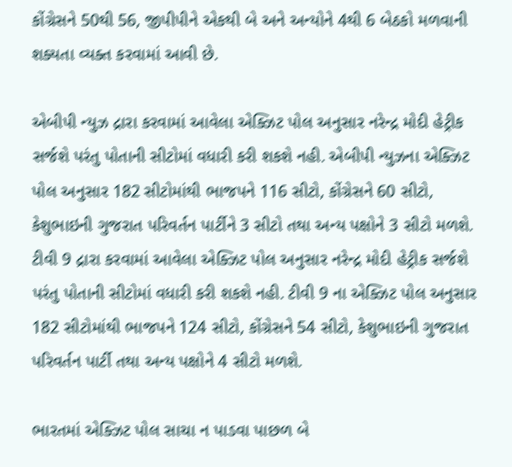કોંગ્રેસને 50થી 56, જીપીપીને એકથી બે અને અન્યોને 4થી 6 બેઠકો મળવાની શક્યતા વ્યક્ત કરવામાં આવી છે.

એબીપી ન્યુઝ દ્રારા કરવામાં આવેલા એક્ઝિટ પોલ અનુસાર નરેન્દ્ર મોદી હેટ્રીક સર્જશે પરંતુ પોતાની સીટોમાં વધારી કરી શકશે નહી. એબીપી ન્યુઝના એક્ઝિટ પોલ અનુસાર 182 સીટોમાંથી ભાજપને 116 સીટો, કોંગ્રેસને 60 સીટો, કેશુભાઇની ગુજરાત પરિવર્તન પાર્ટીને 3 સીટો તથા અન્ય પક્ષોને 3 સીટો મળશે. ટીવી 9 દ્રારા કરવામાં આવેલા એક્ઝિટ પોલ અનુસાર નરેન્દ્ર મોદી હેટ્રીક સર્જશે પરંતુ પોતાની સીટોમાં વધારી કરી શકશે નહી. ટીવી 9 ના એક્ઝિટ પોલ અનુસાર 182 સીટોમાંથી ભાજપને 124 સીટો, કોંગ્રેસને 54 સીટો, કેશુભાઇની ગુજરાત પરિવર્તન પાર્ટી તથા અન્ય પક્ષોને 4 સીટો મળશે.

ભારતમાં એક્ઝિટ પોલ સાચા ન પાડવા પાછળ બે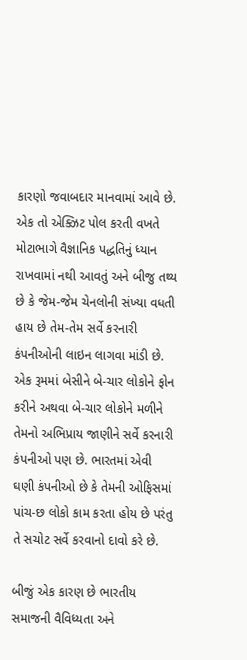કારણો જવાબદાર માનવામાં આવે છે. એક તો એક્ઝિટ પોલ કરતી વખતે મોટાભાગે વૈજ્ઞાનિક પદ્ધતિનું ધ્યાન રાખવામાં નથી આવતું અને બીજુ તથ્ય છે કે જેમ-જેમ ચેનલોની સંખ્યા વધતી હાય છે તેમ-તેમ સર્વે કરનારી કંપનીઓની લાઇન લાગવા માંડી છે. એક રૂમમાં બેસીને બે-ચાર લોકોને ફોન કરીને અથવા બે-ચાર લોકોને મળીને તેમનો અભિપ્રાય જાણીને સર્વે કરનારી કંપનીઓ પણ છે. ભારતમાં એવી ઘણી કંપનીઓ છે કે તેમની ઓફિસમાં પાંચ-છ લોકો કામ કરતા હોય છે પરંતુ તે સચોટ સર્વે કરવાનો દાવો કરે છે.

બીજું એક કારણ છે ભારતીય સમાજની વૈવિધ્યતા અને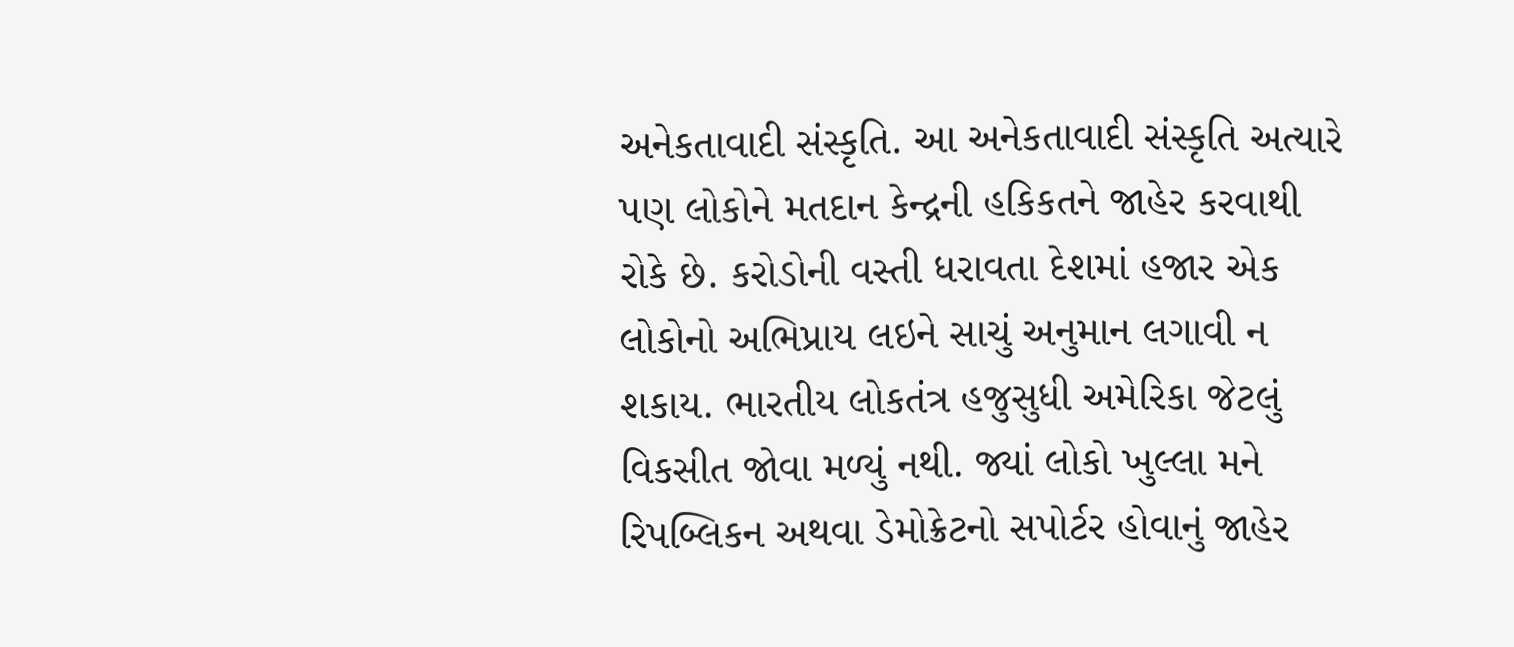અનેકતાવાદી સંસ્કૃતિ. આ અનેકતાવાદી સંસ્કૃતિ અત્યારે પણ લોકોને મતદાન કેન્દ્રની હકિકતને જાહેર કરવાથી રોકે છે. કરોડોની વસ્તી ધરાવતા દેશમાં હજાર એક લોકોનો અભિપ્રાય લઇને સાચું અનુમાન લગાવી ન શકાય. ભારતીય લોકતંત્ર હજુસુધી અમેરિકા જેટલું વિકસીત જોવા મળ્યું નથી. જ્યાં લોકો ખુલ્લા મને રિપબ્લિકન અથવા ડેમોક્રેટનો સપોર્ટર હોવાનું જાહેર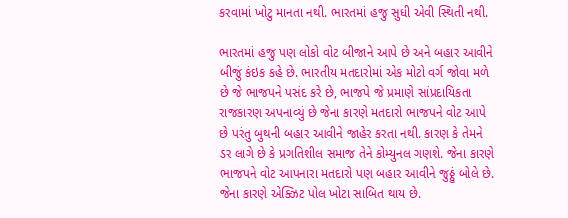કરવામાં ખોટુ માનતા નથી. ભારતમાં હજુ સુધી એવી સ્થિતી નથી.

ભારતમાં હજુ પણ લોકો વોટ બીજાને આપે છે અને બહાર આવીને બીજું કંઇક કહે છે. ભારતીય મતદારોમાં એક મોટો વર્ગ જોવા મળે છે જે ભાજપને પસંદ કરે છે, ભાજપે જે પ્રમાણે સાંપ્રદાયિકતા રાજકારણ અપનાવ્યું છે જેના કારણે મતદારો ભાજપને વોટ આપે છે પરંતુ બુથની બહાર આવીને જાહેર કરતા નથી. કારણ કે તેમને ડર લાગે છે કે પ્રગતિશીલ સમાજ તેને કોમ્યુનલ ગણશે. જેના કારણે ભાજપને વોટ આપનારા મતદારો પણ બહાર આવીને જુઠ્ઠું બોલે છે. જેના કારણે એક્ઝિટ પોલ ખોટા સાબિત થાય છે.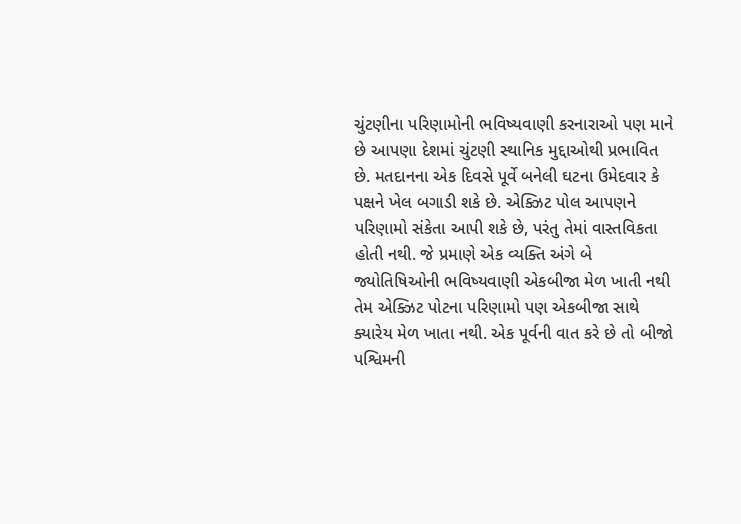ચુંટણીના પરિણામોની ભવિષ્યવાણી કરનારાઓ પણ માને છે આપણા દેશમાં ચુંટણી સ્થાનિક મુદ્દાઓથી પ્રભાવિત છે. મતદાનના એક દિવસે પૂર્વે બનેલી ઘટના ઉમેદવાર કે પક્ષને ખેલ બગાડી શકે છે. એક્ઝિટ પોલ આપણને પરિણામો સંકેતા આપી શકે છે, પરંતુ તેમાં વાસ્તવિકતા હોતી નથી. જે પ્રમાણે એક વ્યક્તિ અંગે બે જ્યોતિષિઓની ભવિષ્યવાણી એકબીજા મેળ ખાતી નથી તેમ એક્ઝિટ પોટના પરિણામો પણ એકબીજા સાથે ક્યારેય મેળ ખાતા નથી. એક પૂર્વની વાત કરે છે તો બીજો પશ્વિમની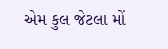એમ કુલ જેટલા મોં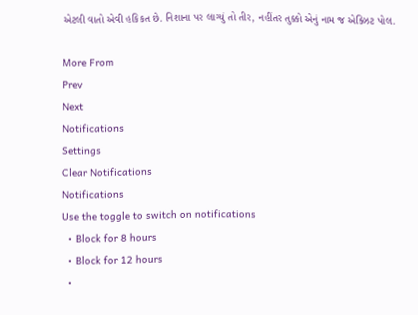એટલી વાતો એવી હકિકત છે. નિશાના પર લાગ્યું તો તીર, નહીંતર તુક્કો એનું નામ જ એક્ઝિટ પોલ.

More From
Prev
Next
Notifications
Settings
Clear Notifications
Notifications
Use the toggle to switch on notifications
  • Block for 8 hours
  • Block for 12 hours
  •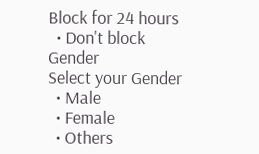Block for 24 hours
  • Don't block
Gender
Select your Gender
  • Male
  • Female
  • Others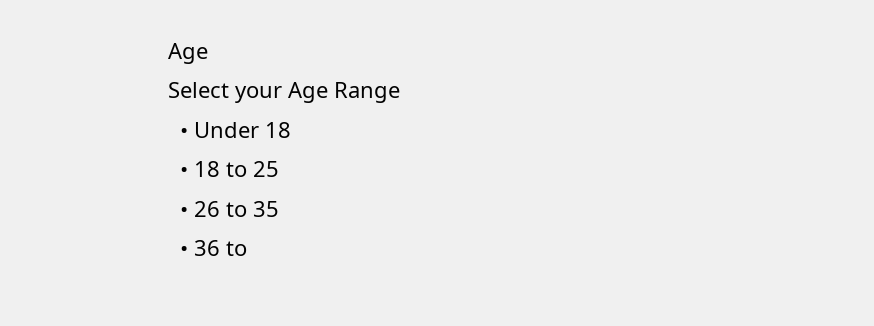Age
Select your Age Range
  • Under 18
  • 18 to 25
  • 26 to 35
  • 36 to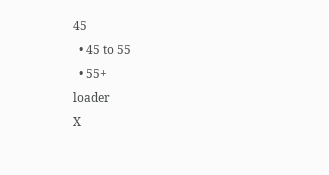45
  • 45 to 55
  • 55+
loader
X